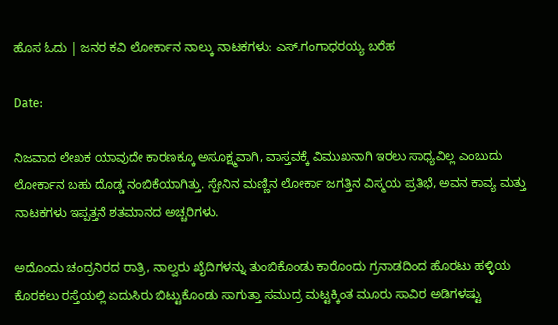ಹೊಸ ಓದು | ಜನರ ಕವಿ ಲೋರ್ಕಾನ ನಾಲ್ಕು ನಾಟಕಗಳು: ಎಸ್.ಗಂಗಾಧರಯ್ಯ ಬರೆಹ

Date:

ನಿಜವಾದ ಲೇಖಕ ಯಾವುದೇ ಕಾರಣಕ್ಕೂ ಅಸೂಕ್ಷ್ಮವಾಗಿ, ವಾಸ್ತವಕ್ಕೆ ವಿಮುಖನಾಗಿ ಇರಲು ಸಾಧ್ಯವಿಲ್ಲ ಎಂಬುದು ಲೋರ್ಕಾನ ಬಹು ದೊಡ್ಡ ನಂಬಿಕೆಯಾಗಿತ್ತು. ಸ್ಪೇನಿನ ಮಣ್ಣಿನ ಲೋರ್ಕಾ ಜಗತ್ತಿನ ವಿಸ್ಮಯ ಪ್ರತಿಭೆ, ಅವನ ಕಾವ್ಯ ಮತ್ತು ನಾಟಕಗಳು ಇಪ್ಪತ್ತನೆ ಶತಮಾನದ ಅಚ್ಚರಿಗಳು.

ಅದೊಂದು ಚಂದ್ರನಿರದ ರಾತ್ರಿ, ನಾಲ್ವರು ಖೈದಿಗಳನ್ನು ತುಂಬಿಕೊಂಡು ಕಾರೊಂದು ಗ್ರನಾಡದಿಂದ ಹೊರಟು ಹಳ್ಳಿಯ ಕೊರಕಲು ರಸ್ತೆಯಲ್ಲಿ ಏದುಸಿರು ಬಿಟ್ಟುಕೊಂಡು ಸಾಗುತ್ತಾ ಸಮುದ್ರ ಮಟ್ಟಕ್ಕಿಂತ ಮೂರು ಸಾವಿರ ಅಡಿಗಳಷ್ಟು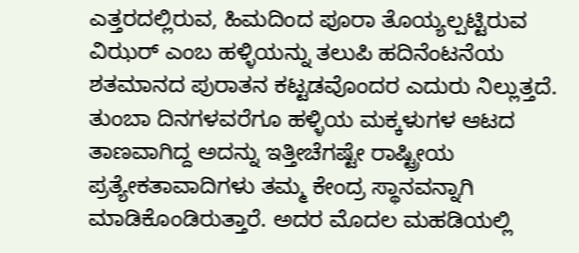ಎತ್ತರದಲ್ಲಿರುವ, ಹಿಮದಿಂದ ಪೂರಾ ತೊಯ್ಯಲ್ಪಟ್ಟಿರುವ ವಿಝರ್ ಎಂಬ ಹಳ್ಳಿಯನ್ನು ತಲುಪಿ ಹದಿನೆಂಟನೆಯ ಶತಮಾನದ ಪುರಾತನ ಕಟ್ಟಡವೊಂದರ ಎದುರು ನಿಲ್ಲುತ್ತದೆ. ತುಂಬಾ ದಿನಗಳವರೆಗೂ ಹಳ್ಳಿಯ ಮಕ್ಕಳುಗಳ ಆಟದ ತಾಣವಾಗಿದ್ದ ಅದನ್ನು ಇತ್ತೀಚೆಗಷ್ಟೇ ರಾಷ್ಟ್ರೀಯ ಪ್ರತ್ಯೇಕತಾವಾದಿಗಳು ತಮ್ಮ ಕೇಂದ್ರ ಸ್ಥಾನವನ್ನಾಗಿ ಮಾಡಿಕೊಂಡಿರುತ್ತಾರೆ. ಅದರ ಮೊದಲ ಮಹಡಿಯಲ್ಲಿ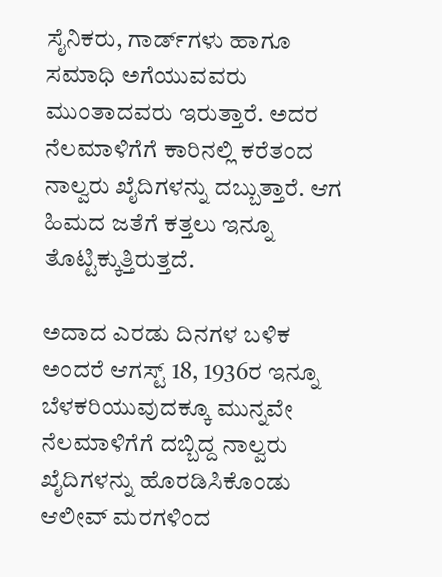ಸೈನಿಕರು, ಗಾರ್ಡ್‌ಗಳು ಹಾಗೂ ಸಮಾಧಿ ಅಗೆಯುವವರು ಮುಂತಾದವರು ಇರುತ್ತಾರೆ. ಅದರ ನೆಲಮಾಳಿಗೆಗೆ ಕಾರಿನಲ್ಲಿ ಕರೆತಂದ ನಾಲ್ವರು ಖೈದಿಗಳನ್ನು ದಬ್ಬುತ್ತಾರೆ. ಆಗ ಹಿಮದ ಜತೆಗೆ ಕತ್ತಲು ಇನ್ನೂ ತೊಟ್ಟಿಕ್ಕುತ್ತಿರುತ್ತದೆ.

ಅದಾದ ಎರಡು ದಿನಗಳ ಬಳಿಕ ಅಂದರೆ ಆಗಸ್ಟ್ 18, 1936ರ ಇನ್ನೂ ಬೆಳಕರಿಯುವುದಕ್ಕೂ ಮುನ್ನವೇ ನೆಲಮಾಳಿಗೆಗೆ ದಬ್ಬಿದ್ದ ನಾಲ್ವರು ಖೈದಿಗಳನ್ನು ಹೊರಡಿಸಿಕೊಂಡು ಆಲೀವ್ ಮರಗಳಿಂದ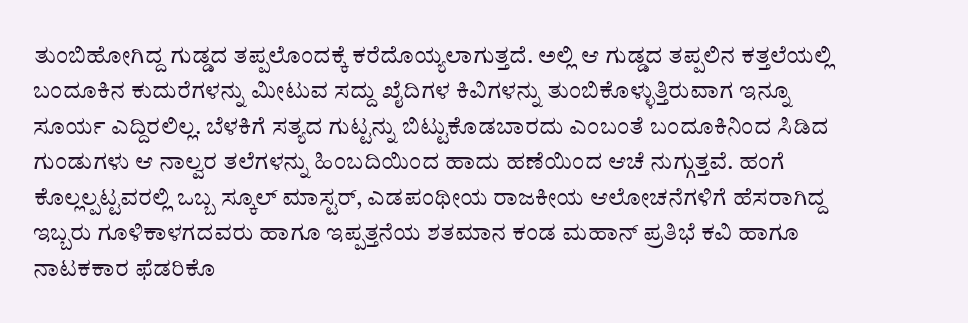ತುಂಬಿಹೋಗಿದ್ದ ಗುಡ್ಡದ ತಪ್ಪಲೊಂದಕ್ಕೆ ಕರೆದೊಯ್ಯಲಾಗುತ್ತದೆ. ಅಲ್ಲಿ ಆ ಗುಡ್ಡದ ತಪ್ಪಲಿನ ಕತ್ತಲೆಯಲ್ಲಿ ಬಂದೂಕಿನ ಕುದುರೆಗಳನ್ನು ಮೀಟುವ ಸದ್ದು ಖೈದಿಗಳ ಕಿವಿಗಳನ್ನು ತುಂಬಿಕೊಳ್ಳುತ್ತಿರುವಾಗ ಇನ್ನೂ ಸೂರ್ಯ ಎದ್ದಿರಲಿಲ್ಲ. ಬೆಳಕಿಗೆ ಸತ್ಯದ ಗುಟ್ಟನ್ನು ಬಿಟ್ಟುಕೊಡಬಾರದು ಎಂಬಂತೆ ಬಂದೂಕಿನಿಂದ ಸಿಡಿದ ಗುಂಡುಗಳು ಆ ನಾಲ್ವರ ತಲೆಗಳನ್ನು ಹಿಂಬದಿಯಿಂದ ಹಾದು ಹಣೆಯಿಂದ ಆಚೆ ನುಗ್ಗುತ್ತವೆ. ಹಂಗೆ ಕೊಲ್ಲಲ್ಪಟ್ಟವರಲ್ಲಿ ಒಬ್ಬ ಸ್ಕೂಲ್ ಮಾಸ್ಟರ್, ಎಡಪಂಥೀಯ ರಾಜಕೀಯ ಆಲೋಚನೆಗಳಿಗೆ ಹೆಸರಾಗಿದ್ದ ಇಬ್ಬರು ಗೂಳಿಕಾಳಗದವರು ಹಾಗೂ ಇಪ್ಪತ್ತನೆಯ ಶತಮಾನ ಕಂಡ ಮಹಾನ್ ಪ್ರತಿಭೆ ಕವಿ ಹಾಗೂ ನಾಟಕಕಾರ ಫೆಡರಿಕೊ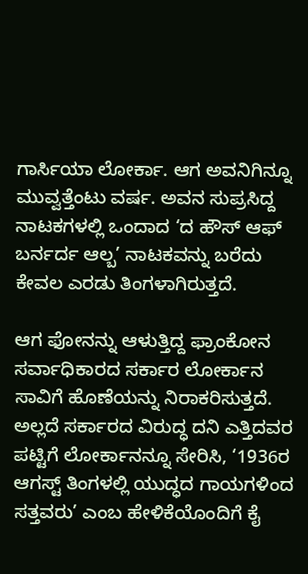ಗಾರ್ಸಿಯಾ ಲೋರ್ಕಾ. ಆಗ ಅವನಿಗಿನ್ನೂ ಮುವ್ವತ್ತೆಂಟು ವರ್ಷ. ಅವನ ಸುಪ್ರಸಿದ್ದ ನಾಟಕಗಳಲ್ಲಿ ಒಂದಾದ ‘ದ ಹೌಸ್ ಆಫ್ ಬರ್ನರ್ದ ಆಲ್ಬ’ ನಾಟಕವನ್ನು ಬರೆದು ಕೇವಲ ಎರಡು ತಿಂಗಳಾಗಿರುತ್ತದೆ.

ಆಗ ಫೋನನ್ನು ಆಳುತ್ತಿದ್ದ ಫ್ರಾಂಕೋನ ಸರ್ವಾಧಿಕಾರದ ಸರ್ಕಾರ ಲೋರ್ಕಾನ ಸಾವಿಗೆ ಹೊಣೆಯನ್ನು ನಿರಾಕರಿಸುತ್ತದೆ. ಅಲ್ಲದೆ ಸರ್ಕಾರದ ವಿರುದ್ಧ ದನಿ ಎತ್ತಿದವರ ಪಟ್ಟಿಗೆ ಲೋರ್ಕಾನನ್ನೂ ಸೇರಿಸಿ, ‘1936ರ ಆಗಸ್ಟ್ ತಿಂಗಳಲ್ಲಿ ಯುದ್ಧದ ಗಾಯಗಳಿಂದ ಸತ್ತವರು’ ಎಂಬ ಹೇಳಿಕೆಯೊಂದಿಗೆ ಕೈ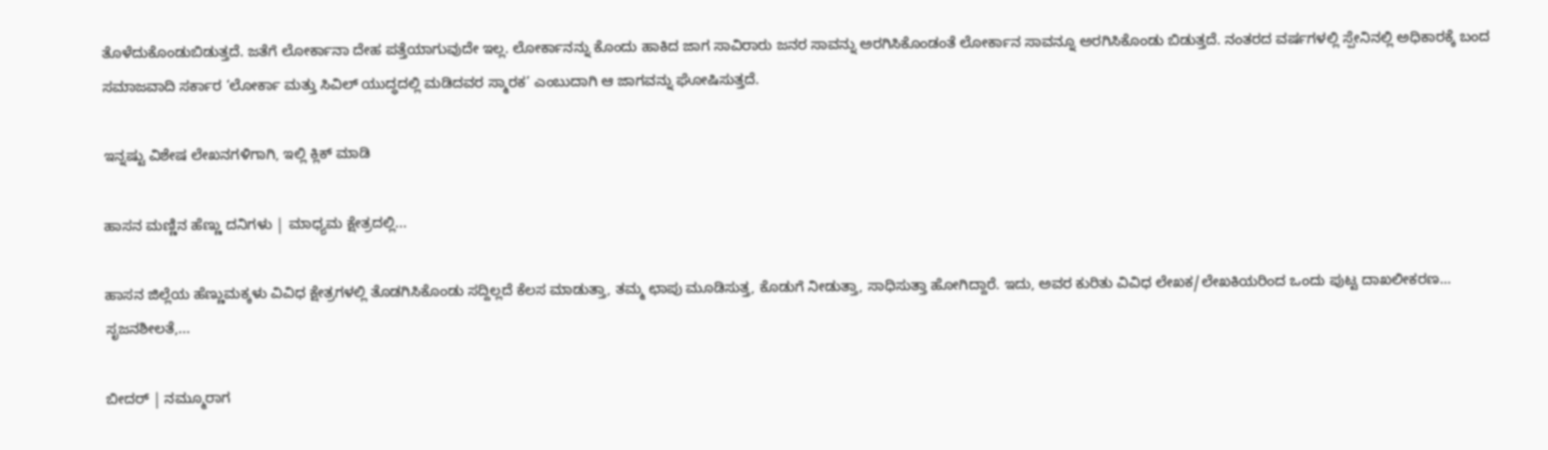ತೊಳೆದುಕೊಂಡುಬಿಡುತ್ತದೆ. ಜತೆಗೆ ಲೋರ್ಕಾನಾ ದೇಹ ಪತ್ತೆಯಾಗುವುದೇ ಇಲ್ಲ. ಲೋರ್ಕಾನನ್ನು ಕೊಂದು ಹಾಕಿದ ಜಾಗ ಸಾವಿರಾರು ಜನರ ಸಾವನ್ನು ಅರಗಿಸಿಕೊಂಡಂತೆ ಲೋರ್ಕಾನ ಸಾವನ್ನೂ ಅರಗಿಸಿಕೊಂಡು ಬಿಡುತ್ತದೆ. ನಂತರದ ವರ್ಷಗಳಲ್ಲಿ ಸ್ಪೇನಿನಲ್ಲಿ ಅಧಿಕಾರಕ್ಕೆ ಬಂದ ಸಮಾಜವಾದಿ ಸರ್ಕಾರ ‘ಲೋರ್ಕಾ ಮತ್ತು ಸಿವಿಲ್ ಯುದ್ಧದಲ್ಲಿ ಮಡಿದವರ ಸ್ಮಾರಕ’ ಎಂಬುದಾಗಿ ಆ ಜಾಗವನ್ನು ಘೋಷಿಸುತ್ತದೆ.

ಇನ್ನಷ್ಟು ವಿಶೇಷ ಲೇಖನಗಳಿಗಾಗಿ, ಇಲ್ಲಿ ಕ್ಲಿಕ್ ಮಾಡಿ

ಹಾಸನ ಮಣ್ಣಿನ ಹೆಣ್ಣು ದನಿಗಳು | ಮಾಧ್ಯಮ ಕ್ಷೇತ್ರದಲ್ಲಿ...

ಹಾಸನ ಜಿಲ್ಲೆಯ ಹೆಣ್ಣುಮಕ್ಕಳು ವಿವಿಧ ಕ್ಷೇತ್ರಗಳಲ್ಲಿ ತೊಡಗಿಸಿಕೊಂಡು ಸದ್ದಿಲ್ಲದೆ ಕೆಲಸ ಮಾಡುತ್ತಾ, ತಮ್ಮ ಛಾಪು ಮೂಡಿಸುತ್ತ, ಕೊಡುಗೆ ನೀಡುತ್ತಾ, ಸಾಧಿಸುತ್ತಾ ಹೋಗಿದ್ದಾರೆ. ಇದು, ಅವರ ಕುರಿತು ವಿವಿಧ ಲೇಖಕ/ಲೇಖಕಿಯರಿಂದ ಒಂದು ಪುಟ್ಟ ದಾಖಲೀಕರಣ… ಸೃಜನಶೀಲತೆ,...

ಬೀದರ್ | ನಮ್ಮೂರಾಗ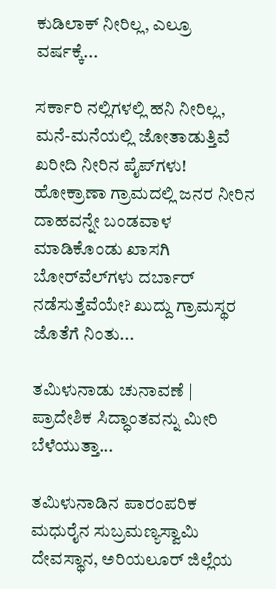ಕುಡಿಲಾಕ್ ನೀರಿಲ್ಲ, ಎಲ್ರೂ ವರ್ಷಕ್ಕೆ...

ಸರ್ಕಾರಿ ನಲ್ಲಿಗಳಲ್ಲಿ ಹನಿ ನೀರಿಲ್ಲ, ಮನೆ-ಮನೆಯಲ್ಲಿ ಜೋತಾಡುತ್ತಿವೆ ಖರೀದಿ ನೀರಿನ ಪೈಪ್‌ಗಳು! ಹೋಕ್ರಾಣಾ ಗ್ರಾಮದಲ್ಲಿ ಜನರ ನೀರಿನ ದಾಹವನ್ನೇ ಬಂಡವಾಳ ಮಾಡಿಕೊಂಡು ಖಾಸಗಿ ಬೋರ್‌ವೆಲ್‌ಗಳು ದರ್ಬಾರ್‌ ನಡೆಸುತ್ತೆವೆಯೇ? ಖುದ್ದು ಗ್ರಾಮಸ್ಥರ ಜೊತೆಗೆ ನಿಂತು...

ತಮಿಳುನಾಡು ಚುನಾವಣೆ | ಪ್ರಾದೇಶಿಕ ಸಿದ್ಧಾಂತವನ್ನು ಮೀರಿ ಬೆಳೆಯುತ್ತಾ...

ತಮಿಳುನಾಡಿನ ಪಾರಂಪರಿಕ ಮಧುರೈನ ಸುಬ್ರಮಣ್ಯಸ್ವಾಮಿ ದೇವಸ್ಥಾನ, ಅರಿಯಲೂರ್ ಜಿಲ್ಲೆಯ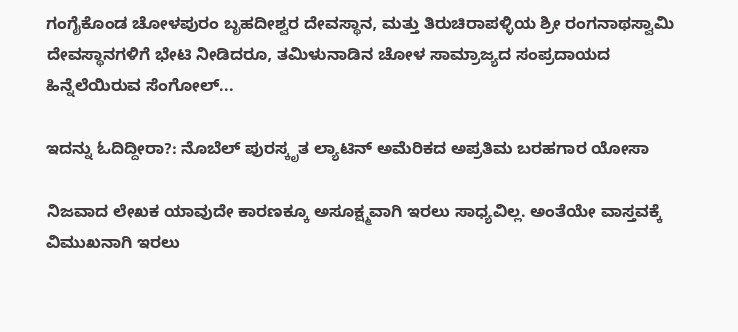ಗಂಗೈಕೊಂಡ ಚೋಳಪುರಂ ಬೃಹದೀಶ್ವರ ದೇವಸ್ಥಾನ, ಮತ್ತು ತಿರುಚಿರಾಪಳ್ಳಿಯ ಶ್ರೀ ರಂಗನಾಥಸ್ವಾಮಿ ದೇವಸ್ಥಾನಗಳಿಗೆ ಭೇಟಿ ನೀಡಿದರೂ, ತಮಿಳುನಾಡಿನ ಚೋಳ ಸಾಮ್ರಾಜ್ಯದ ಸಂಪ್ರದಾಯದ ಹಿನ್ನೆಲೆಯಿರುವ ಸೆಂಗೋಲ್...

ಇದನ್ನು ಓದಿದ್ದೀರಾ?: ನೊಬೆಲ್ ಪುರಸ್ಕೃತ ಲ್ಯಾಟಿನ್ ಅಮೆರಿಕದ ಅಪ್ರತಿಮ ಬರಹಗಾರ ಯೋಸಾ

ನಿಜವಾದ ಲೇಖಕ ಯಾವುದೇ ಕಾರಣಕ್ಕೂ ಅಸೂಕ್ಷ್ಮವಾಗಿ ಇರಲು ಸಾಧ್ಯವಿಲ್ಲ. ಅಂತೆಯೇ ವಾಸ್ತವಕ್ಕೆ ವಿಮುಖನಾಗಿ ಇರಲು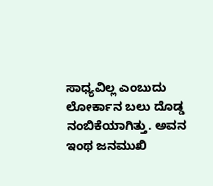ಸಾಧ್ಯವಿಲ್ಲ ಎಂಬುದು ಲೋರ್ಕಾನ ಬಲು ದೊಡ್ಡ ನಂಬಿಕೆಯಾಗಿತ್ತು. ಅವನ ಇಂಥ ಜನಮುಖಿ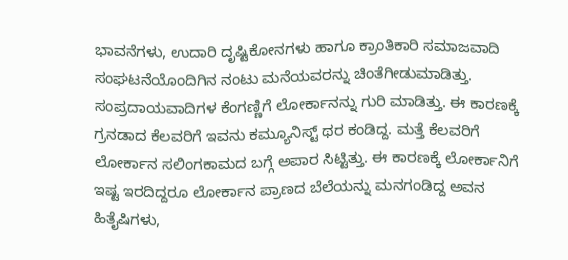ಭಾವನೆಗಳು, ಉದಾರಿ ದೃಷ್ಟಿಕೋನಗಳು ಹಾಗೂ ಕ್ರಾಂತಿಕಾರಿ ಸಮಾಜವಾದಿ ಸಂಘಟನೆಯೊಂದಿಗಿನ ನಂಟು ಮನೆಯವರನ್ನು ಚಿಂತೆಗೀಡುಮಾಡಿತ್ತು. ಸಂಪ್ರದಾಯವಾದಿಗಳ ಕೆಂಗಣ್ಣಿಗೆ ಲೋರ್ಕಾನನ್ನು ಗುರಿ ಮಾಡಿತ್ತು. ಈ ಕಾರಣಕ್ಕೆ ಗ್ರನಡಾದ ಕೆಲವರಿಗೆ ಇವನು ಕಮ್ಯೂನಿಸ್ಟ್ ಥರ ಕಂಡಿದ್ದ. ಮತ್ತೆ ಕೆಲವರಿಗೆ ಲೋರ್ಕಾನ ಸಲಿಂಗಕಾಮದ ಬಗ್ಗೆ ಅಪಾರ ಸಿಟ್ಟಿತ್ತು. ಈ ಕಾರಣಕ್ಕೆ ಲೋರ್ಕಾನಿಗೆ ಇಷ್ಟ ಇರದಿದ್ದರೂ ಲೋರ್ಕಾನ ಪ್ರಾಣದ ಬೆಲೆಯನ್ನು ಮನಗಂಡಿದ್ದ ಅವನ ಹಿತೈಷಿಗಳು,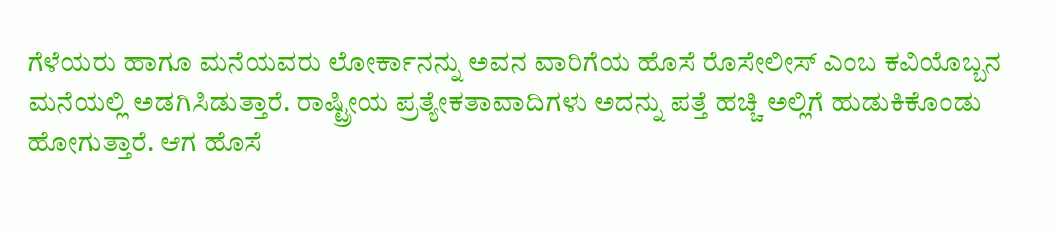ಗೆಳೆಯರು ಹಾಗೂ ಮನೆಯವರು ಲೋರ್ಕಾನನ್ನು ಅವನ ವಾರಿಗೆಯ ಹೊಸೆ ರೊಸೇಲೀಸ್ ಎಂಬ ಕವಿಯೊಬ್ಬನ ಮನೆಯಲ್ಲಿ ಅಡಗಿಸಿಡುತ್ತಾರೆ. ರಾಷ್ಟ್ರೀಯ ಪ್ರತ್ಯೇಕತಾವಾದಿಗಳು ಅದನ್ನು ಪತ್ತೆ ಹಚ್ಚಿ ಅಲ್ಲಿಗೆ ಹುಡುಕಿಕೊಂಡು ಹೋಗುತ್ತಾರೆ. ಆಗ ಹೊಸೆ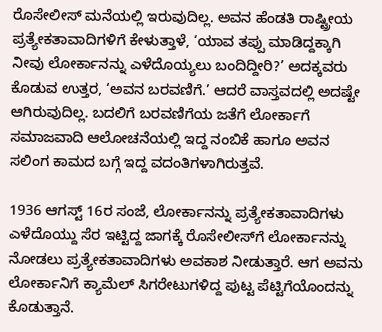ರೊಸೇಲೀಸ್ ಮನೆಯಲ್ಲಿ ಇರುವುದಿಲ್ಲ. ಅವನ ಹೆಂಡತಿ ರಾಷ್ಟ್ರೀಯ ಪ್ರತ್ಯೇಕತಾವಾದಿಗಳಿಗೆ ಕೇಳುತ್ತಾಳೆ, ‘ಯಾವ ತಪ್ಪು ಮಾಡಿದ್ದಕ್ಕಾಗಿ ನೀವು ಲೋರ್ಕಾನನ್ನು ಎಳೆದೊಯ್ಯಲು ಬಂದಿದ್ದೀರಿ?’ ಅದಕ್ಕವರು ಕೊಡುವ ಉತ್ತರ, ‘ಅವನ ಬರವಣಿಗೆ.’ ಆದರೆ ವಾಸ್ತವದಲ್ಲಿ ಅದಷ್ಟೇ ಆಗಿರುವುದಿಲ್ಲ. ಬದಲಿಗೆ ಬರವಣಿಗೆಯ ಜತೆಗೆ ಲೋರ್ಕಾಗೆ ಸಮಾಜವಾದಿ ಆಲೋಚನೆಯಲ್ಲಿ ಇದ್ದ ನಂಬಿಕೆ ಹಾಗೂ ಅವನ ಸಲಿಂಗ ಕಾಮದ ಬಗ್ಗೆ ಇದ್ದ ವದಂತಿಗಳಾಗಿರುತ್ತವೆ.

1936 ಆಗಸ್ಟ್ 16ರ ಸಂಜೆ, ಲೋರ್ಕಾನನ್ನು ಪ್ರತ್ಯೇಕತಾವಾದಿಗಳು ಎಳೆದೊಯ್ದು ಸೆರ ಇಟ್ಟಿದ್ದ ಜಾಗಕ್ಕೆ ರೊಸೇಲೀಸ್‌ಗೆ ಲೋರ್ಕಾನನ್ನು ನೋಡಲು ಪ್ರತ್ಯೇಕತಾವಾದಿಗಳು ಅವಕಾಶ ನೀಡುತ್ತಾರೆ. ಆಗ ಅವನು ಲೋರ್ಕಾನಿಗೆ ಕ್ಯಾಮೆಲ್ ಸಿಗರೇಟುಗಳಿದ್ದ ಪುಟ್ಟ ಪೆಟ್ಟಿಗೆಯೊಂದನ್ನು ಕೊಡುತ್ತಾನೆ.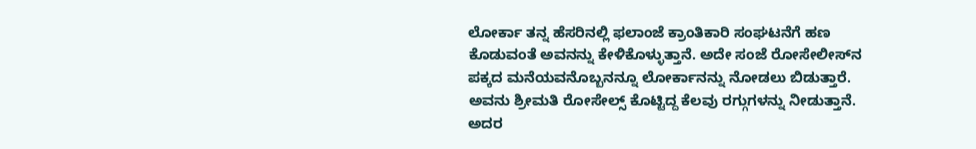ಲೋರ್ಕಾ ತನ್ನ ಹೆಸರಿನಲ್ಲಿ ಫಲಾಂಜೆ ಕ್ರಾಂತಿಕಾರಿ ಸಂಘಟನೆಗೆ ಹಣ ಕೊಡುವಂತೆ ಅವನನ್ನು ಕೇಳಿಕೊಳ್ಳುತ್ತಾನೆ. ಅದೇ ಸಂಜೆ ರೋಸೇಲೀಸ್‌ನ ಪಕ್ಕದ ಮನೆಯವನೊಬ್ಬನನ್ನೂ ಲೋರ್ಕಾನನ್ನು ನೋಡಲು ಬಿಡುತ್ತಾರೆ. ಅವನು ಶ್ರೀಮತಿ ರೋಸೇಲ್ಸ್ ಕೊಟ್ಟಿದ್ದ ಕೆಲವು ರಗ್ಗುಗಳನ್ನು ನೀಡುತ್ತಾನೆ. ಅದರ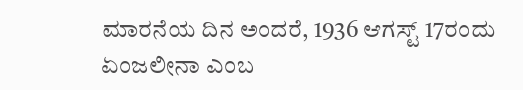ಮಾರನೆಯ ದಿನ ಅಂದರೆ, 1936 ಆಗಸ್ಟ್ 17ರಂದು ಏಂಜಲೀನಾ ಎಂಬ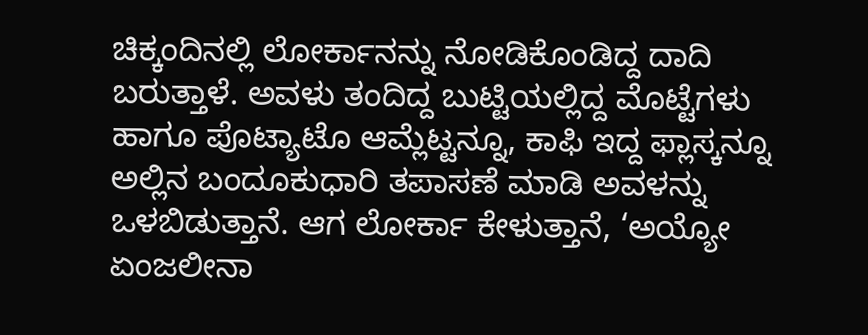ಚಿಕ್ಕಂದಿನಲ್ಲಿ ಲೋರ್ಕಾನನ್ನು ನೋಡಿಕೊಂಡಿದ್ದ ದಾದಿ ಬರುತ್ತಾಳೆ. ಅವಳು ತಂದಿದ್ದ ಬುಟ್ಟಿಯಲ್ಲಿದ್ದ ಮೊಟ್ಟೆಗಳು ಹಾಗೂ ಪೊಟ್ಯಾಟೊ ಆಮ್ಲೆಟ್ಟನ್ನೂ, ಕಾಫಿ ಇದ್ದ ಫ್ಲಾಸ್ಕನ್ನೂ ಅಲ್ಲಿನ ಬಂದೂಕುಧಾರಿ ತಪಾಸಣೆ ಮಾಡಿ ಅವಳನ್ನು ಒಳಬಿಡುತ್ತಾನೆ. ಆಗ ಲೋರ್ಕಾ ಕೇಳುತ್ತಾನೆ, ‘ಅಯ್ಯೋ ಏಂಜಲೀನಾ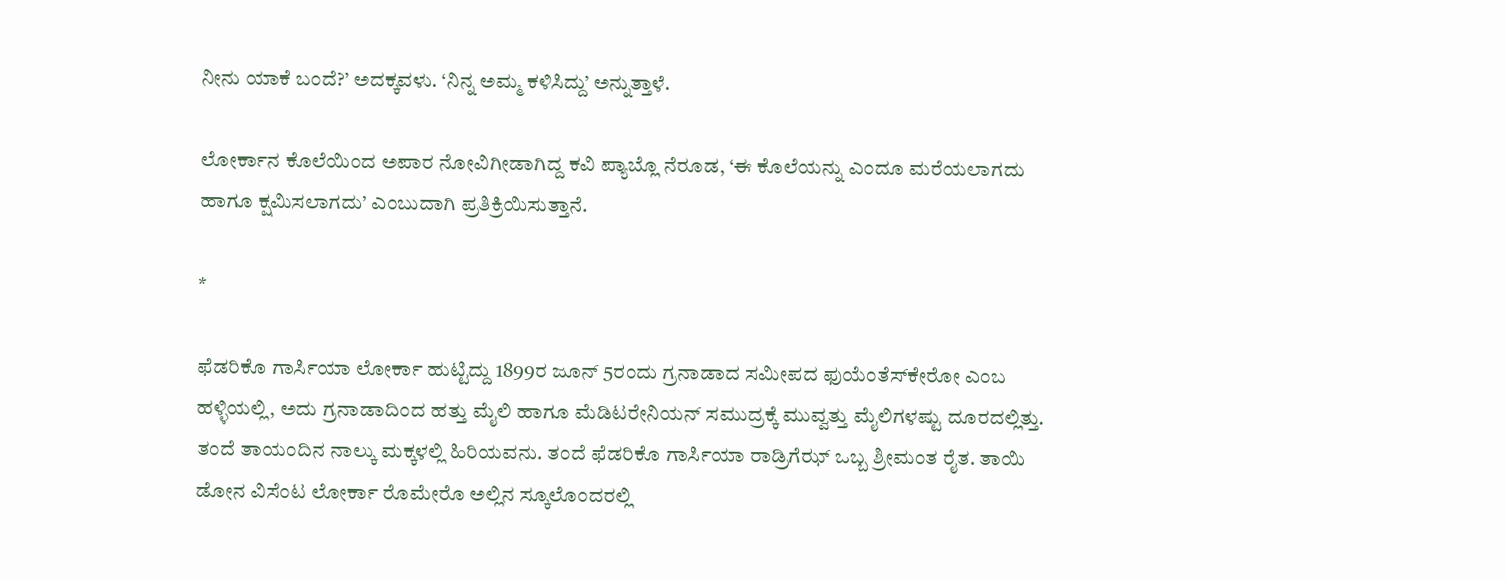ನೀನು ಯಾಕೆ ಬಂದೆ?’ ಅದಕ್ಕವಳು. ‘ನಿನ್ನ ಅಮ್ಮ ಕಳಿಸಿದ್ದು’ ಅನ್ನುತ್ತಾಳೆ.

ಲೋರ್ಕಾನ ಕೊಲೆಯಿಂದ ಅಪಾರ ನೋವಿಗೀಡಾಗಿದ್ದ ಕವಿ ಪ್ಯಾಬ್ಲೊ ನೆರೂಡ, ‘ಈ ಕೊಲೆಯನ್ನು ಎಂದೂ ಮರೆಯಲಾಗದು ಹಾಗೂ ಕ್ಷಮಿಸಲಾಗದು’ ಎಂಬುದಾಗಿ ಪ್ರತಿಕ್ರಿಯಿಸುತ್ತಾನೆ.

*

ಫೆಡರಿಕೊ ಗಾರ್ಸಿಯಾ ಲೋರ್ಕಾ ಹುಟ್ಟಿದ್ದು 1899ರ ಜೂನ್ 5ರಂದು ಗ್ರನಾಡಾದ ಸಮೀಪದ ಫುಯೆಂತೆಸ್‌ಕೇರೋ ಎಂಬ ಹಳ್ಳಿಯಲ್ಲಿ, ಅದು ಗ್ರನಾಡಾದಿಂದ ಹತ್ತು ಮೈಲಿ ಹಾಗೂ ಮೆಡಿಟರೇನಿಯನ್ ಸಮುದ್ರಕ್ಕೆ ಮುವ್ವತ್ತು ಮೈಲಿಗಳಷ್ಟು ದೂರದಲ್ಲಿತ್ತು. ತಂದೆ ತಾಯಂದಿನ ನಾಲ್ಕು ಮಕ್ಕಳಲ್ಲಿ ಹಿರಿಯವನು. ತಂದೆ ಫೆಡರಿಕೊ ಗಾರ್ಸಿಯಾ ರಾಡ್ರಿಗೆಝ್ ಒಬ್ಬ ಶ್ರೀಮಂತ ರೈತ. ತಾಯಿ ಡೋನ ವಿಸೆಂಟ ಲೋರ್ಕಾ ರೊಮೇರೊ ಅಲ್ಲಿನ ಸ್ಕೂಲೊಂದರಲ್ಲಿ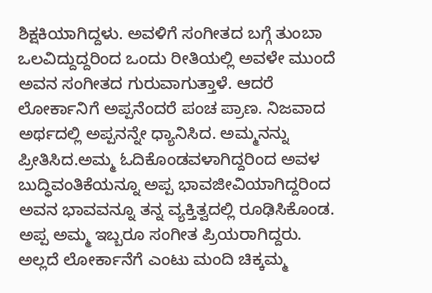ಶಿಕ್ಷಕಿಯಾಗಿದ್ದಳು. ಅವಳಿಗೆ ಸಂಗೀತದ ಬಗ್ಗೆ ತುಂಬಾ ಒಲವಿದ್ದುದ್ದರಿಂದ ಒಂದು ರೀತಿಯಲ್ಲಿ ಅವಳೇ ಮುಂದೆ ಅವನ ಸಂಗೀತದ ಗುರುವಾಗುತ್ತಾಳೆ. ಆದರೆ ಲೋರ್ಕಾನಿಗೆ ಅಪ್ಪನೆಂದರೆ ಪಂಚ ಪ್ರಾಣ. ನಿಜವಾದ ಅರ್ಥದಲ್ಲಿ ಅಪ್ಪನನ್ನೇ ಧ್ಯಾನಿಸಿದ. ಅಮ್ಮನನ್ನು ಪ್ರೀತಿಸಿದ.ಅಮ್ಮ ಓದಿಕೊಂಡವಳಾಗಿದ್ದರಿಂದ ಅವಳ ಬುದ್ಧಿವಂತಿಕೆಯನ್ನೂ ಅಪ್ಪ ಭಾವಜೀವಿಯಾಗಿದ್ದರಿಂದ ಅವನ ಭಾವವನ್ನೂ ತನ್ನ ವ್ಯಕ್ತಿತ್ವದಲ್ಲಿ ರೂಢಿಸಿಕೊಂಡ. ಅಪ್ಪ ಅಮ್ಮ ಇಬ್ಬರೂ ಸಂಗೀತ ಪ್ರಿಯರಾಗಿದ್ದರು. ಅಲ್ಲದೆ ಲೋರ್ಕಾನೆಗೆ ಎಂಟು ಮಂದಿ ಚಿಕ್ಕಮ್ಮ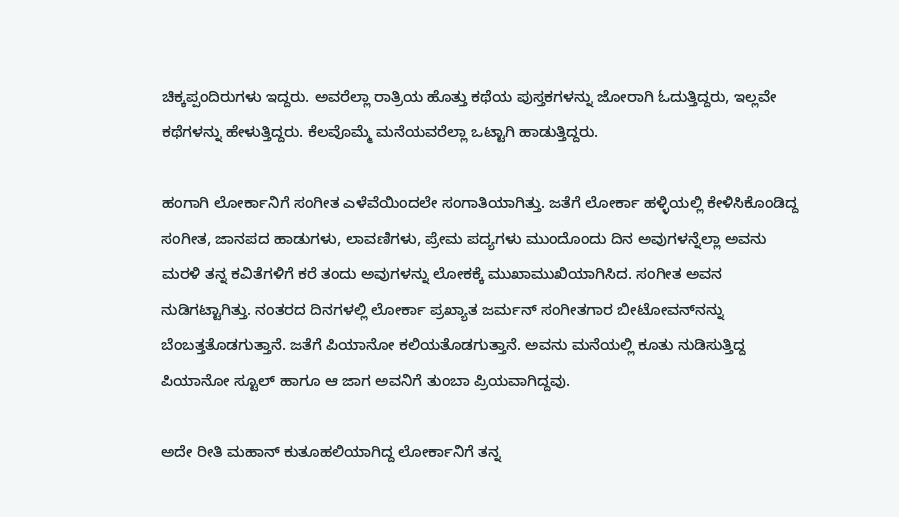ಚಿಕ್ಕಪ್ಪಂದಿರುಗಳು ಇದ್ದರು. ಅವರೆಲ್ಲಾ ರಾತ್ರಿಯ ಹೊತ್ತು ಕಥೆಯ ಪುಸ್ತಕಗಳನ್ನು ಜೋರಾಗಿ ಓದುತ್ತಿದ್ದರು, ಇಲ್ಲವೇ ಕಥೆಗಳನ್ನು ಹೇಳುತ್ತಿದ್ದರು. ಕೆಲವೊಮ್ಮೆ ಮನೆಯವರೆಲ್ಲಾ ಒಟ್ಟಾಗಿ ಹಾಡುತ್ತಿದ್ದರು.

ಹಂಗಾಗಿ ಲೋರ್ಕಾನಿಗೆ ಸಂಗೀತ ಎಳೆವೆಯಿಂದಲೇ ಸಂಗಾತಿಯಾಗಿತ್ತು. ಜತೆಗೆ ಲೋರ್ಕಾ ಹಳ್ಳಿಯಲ್ಲಿ ಕೇಳಿಸಿಕೊಂಡಿದ್ದ ಸಂಗೀತ, ಜಾನಪದ ಹಾಡುಗಳು, ಲಾವಣಿಗಳು, ಪ್ರೇಮ ಪದ್ಯಗಳು ಮುಂದೊಂದು ದಿನ ಅವುಗಳನ್ನೆಲ್ಲಾ ಅವನು ಮರಳಿ ತನ್ನ ಕವಿತೆಗಳಿಗೆ ಕರೆ ತಂದು ಅವುಗಳನ್ನು ಲೋಕಕ್ಕೆ ಮುಖಾಮುಖಿಯಾಗಿಸಿದ. ಸಂಗೀತ ಅವನ ನುಡಿಗಟ್ಟಾಗಿತ್ತು. ನಂತರದ ದಿನಗಳಲ್ಲಿ ಲೋರ್ಕಾ ಪ್ರಖ್ಯಾತ ಜರ್ಮನ್ ಸಂಗೀತಗಾರ ಬೀಟೋವನ್‌ನನ್ನು ಬೆಂಬತ್ತತೊಡಗುತ್ತಾನೆ. ಜತೆಗೆ ಪಿಯಾನೋ ಕಲಿಯತೊಡಗುತ್ತಾನೆ. ಅವನು ಮನೆಯಲ್ಲಿ ಕೂತು ನುಡಿಸುತ್ತಿದ್ದ ಪಿಯಾನೋ ಸ್ಟೂಲ್ ಹಾಗೂ ಆ ಜಾಗ ಅವನಿಗೆ ತುಂಬಾ ಪ್ರಿಯವಾಗಿದ್ದವು.

ಅದೇ ರೀತಿ ಮಹಾನ್ ಕುತೂಹಲಿಯಾಗಿದ್ದ ಲೋರ್ಕಾನಿಗೆ ತನ್ನ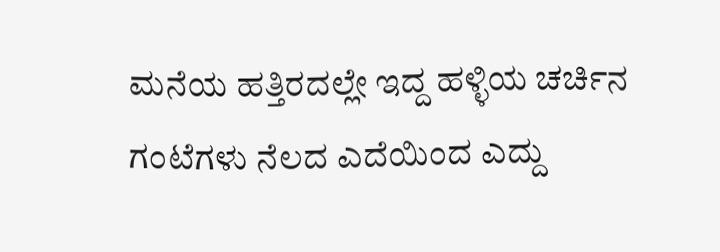ಮನೆಯ ಹತ್ತಿರದಲ್ಲೇ ಇದ್ದ ಹಳ್ಳಿಯ ಚರ್ಚಿನ ಗಂಟೆಗಳು ನೆಲದ ಎದೆಯಿಂದ ಎದ್ದು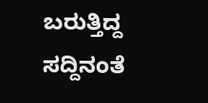ಬರುತ್ತಿದ್ದ ಸದ್ದಿನಂತೆ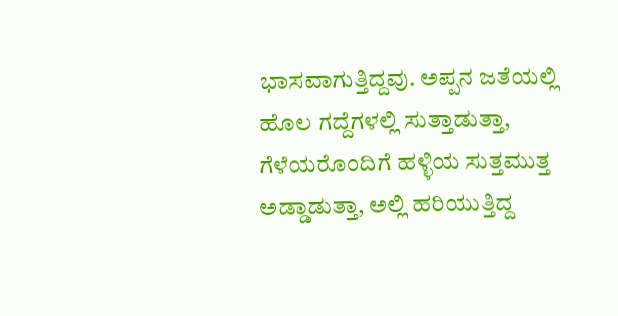ಭಾಸವಾಗುತ್ತಿದ್ದವು. ಅಪ್ಪನ ಜತೆಯಲ್ಲಿ ಹೊಲ ಗದ್ದೆಗಳಲ್ಲಿ ಸುತ್ತಾಡುತ್ತಾ, ಗೆಳೆಯರೊಂದಿಗೆ ಹಳ್ಳಿಯ ಸುತ್ತಮುತ್ತ ಅಡ್ಡಾಡುತ್ತಾ, ಅಲ್ಲಿ ಹರಿಯುತ್ತಿದ್ದ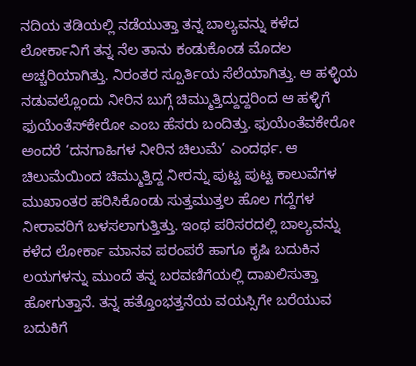ನದಿಯ ತಡಿಯಲ್ಲಿ ನಡೆಯುತ್ತಾ ತನ್ನ ಬಾಲ್ಯವನ್ನು ಕಳೆದ ಲೋರ್ಕಾನಿಗೆ ತನ್ನ ನೆಲ ತಾನು ಕಂಡುಕೊಂಡ ಮೊದಲ ಅಚ್ಚರಿಯಾಗಿತ್ತು. ನಿರಂತರ ಸ್ಪೂರ್ತಿಯ ಸೆಲೆಯಾಗಿತ್ತು. ಆ ಹಳ್ಳಿಯ ನಡುವಲ್ಲೊಂದು ನೀರಿನ ಬುಗ್ಗೆ ಚಿಮ್ಮುತ್ತಿದ್ದುದ್ದರಿಂದ ಆ ಹಳ್ಳಿಗೆ ಫುಯೆಂತೆಸ್‌ಕೇರೋ ಎಂಬ ಹೆಸರು ಬಂದಿತ್ತು. ಫುಯೆಂತೆವಕೇರೋ ಅಂದರೆ ‘ದನಗಾಹಿಗಳ ನೀರಿನ ಚಿಲುಮೆ’ ಎಂದರ್ಥ. ಆ ಚಿಲುಮೆಯಿಂದ ಚಿಮ್ಮುತ್ತಿದ್ದ ನೀರನ್ನು ಪುಟ್ಟ ಪುಟ್ಟ ಕಾಲುವೆಗಳ ಮುಖಾಂತರ ಹರಿಸಿಕೊಂಡು ಸುತ್ತಮುತ್ತಲ ಹೊಲ ಗದ್ದೆಗಳ ನೀರಾವರಿಗೆ ಬಳಸಲಾಗುತ್ತಿತ್ತು. ಇಂಥ ಪರಿಸರದಲ್ಲಿ ಬಾಲ್ಯವನ್ನು ಕಳೆದ ಲೋರ್ಕಾ ಮಾನವ ಪರಂಪರೆ ಹಾಗೂ ಕೃಷಿ ಬದುಕಿನ ಲಯಗಳನ್ನು ಮುಂದೆ ತನ್ನ ಬರವಣಿಗೆಯಲ್ಲಿ ದಾಖಲಿಸುತ್ತಾ ಹೋಗುತ್ತಾನೆ. ತನ್ನ ಹತ್ತೊಂಭತ್ತನೆಯ ವಯಸ್ಸಿಗೇ ಬರೆಯುವ ಬದುಕಿಗೆ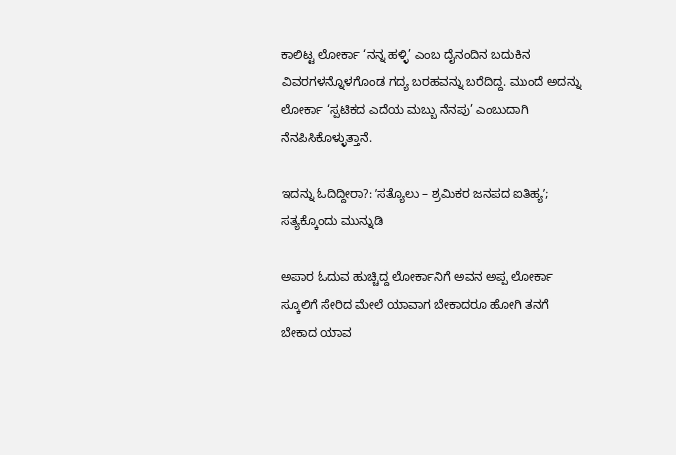ಕಾಲಿಟ್ಟ ಲೋರ್ಕಾ ‘ನನ್ನ ಹಳ್ಳಿ’ ಎಂಬ ದೈನಂದಿನ ಬದುಕಿನ ವಿವರಗಳನ್ನೊಳಗೊಂಡ ಗದ್ಯ ಬರಹವನ್ನು ಬರೆದಿದ್ದ. ಮುಂದೆ ಅದನ್ನು ಲೋರ್ಕಾ ‘ಸ್ಪಟಿಕದ ಎದೆಯ ಮಬ್ಬು ನೆನಪು’ ಎಂಬುದಾಗಿ ನೆನಪಿಸಿಕೊಳ್ಳುತ್ತಾನೆ.

ಇದನ್ನು ಓದಿದ್ದೀರಾ?: ʼಸತ್ಯೊಲು – ಶ್ರಮಿಕರ ಜನಪದ ಐತಿಹ್ಯʼ; ಸತ್ಯಕ್ಕೊಂದು ಮುನ್ನುಡಿ

ಅಪಾರ ಓದುವ ಹುಚ್ಚಿದ್ದ ಲೋರ್ಕಾನಿಗೆ ಅವನ ಅಪ್ಪ ಲೋರ್ಕಾ ಸ್ಕೂಲಿಗೆ ಸೇರಿದ ಮೇಲೆ ಯಾವಾಗ ಬೇಕಾದರೂ ಹೋಗಿ ತನಗೆ ಬೇಕಾದ ಯಾವ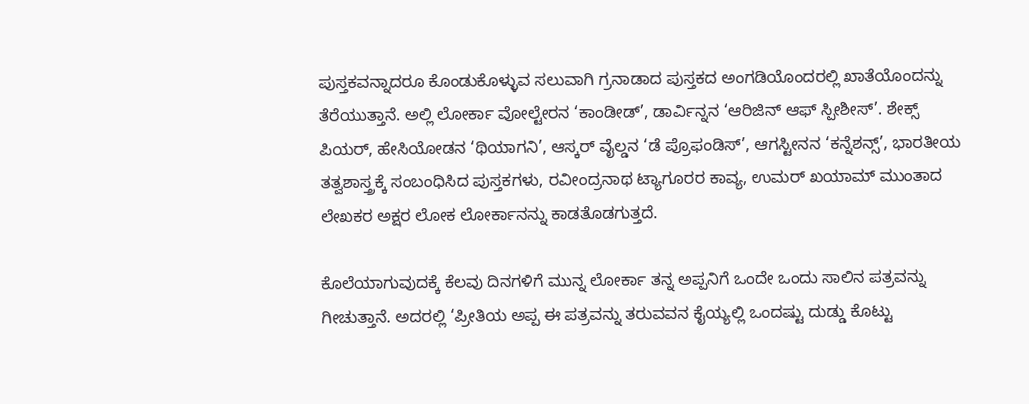ಪುಸ್ತಕವನ್ನಾದರೂ ಕೊಂಡುಕೊಳ್ಳುವ ಸಲುವಾಗಿ ಗ್ರನಾಡಾದ ಪುಸ್ತಕದ ಅಂಗಡಿಯೊಂದರಲ್ಲಿ ಖಾತೆಯೊಂದನ್ನು ತೆರೆಯುತ್ತಾನೆ. ಅಲ್ಲಿ ಲೋರ್ಕಾ ವೋಲ್ಟೇರನ ‘ಕಾಂಡೀಡ್’, ಡಾರ್ವಿನ್ನನ ‘ಆರಿಜಿನ್ ಆಫ್ ಸ್ಪೀಶೀಸ್’. ಶೇಕ್ಸ್ ಪಿಯರ್, ಹೇಸಿಯೋಡನ ‘ಥಿಯಾಗನಿ’, ಆಸ್ಕರ್ ವೈಲ್ಡನ ‘ಡೆ ಪ್ರೊಫಂಡಿಸ್’, ಆಗಸ್ಟೀನನ ‘ಕನ್ನೆಶನ್ಸ್’, ಭಾರತೀಯ ತತ್ವಶಾಸ್ತ್ರಕ್ಕೆ ಸಂಬಂಧಿಸಿದ ಪುಸ್ತಕಗಳು, ರವೀಂದ್ರನಾಥ ಟ್ಯಾಗೂರರ ಕಾವ್ಯ, ಉಮರ್ ಖಯಾಮ್ ಮುಂತಾದ ಲೇಖಕರ ಅಕ್ಷರ ಲೋಕ ಲೋರ್ಕಾನನ್ನು ಕಾಡತೊಡಗುತ್ತದೆ.

ಕೊಲೆಯಾಗುವುದಕ್ಕೆ ಕೆಲವು ದಿನಗಳಿಗೆ ಮುನ್ನ ಲೋರ್ಕಾ ತನ್ನ ಅಪ್ಪನಿಗೆ ಒಂದೇ ಒಂದು ಸಾಲಿನ ಪತ್ರವನ್ನು ಗೀಚುತ್ತಾನೆ. ಅದರಲ್ಲಿ ‘ಪ್ರೀತಿಯ ಅಪ್ಪ ಈ ಪತ್ರವನ್ನು ತರುವವನ ಕೈಯ್ಯಲ್ಲಿ ಒಂದಷ್ಟು ದುಡ್ಡು ಕೊಟ್ಟು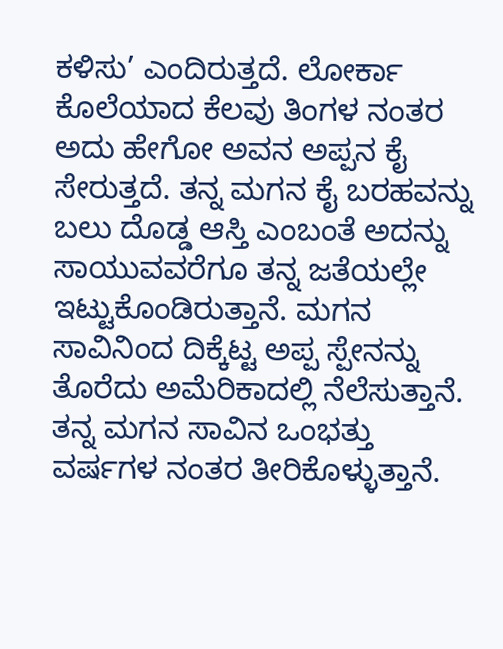ಕಳಿಸು’ ಎಂದಿರುತ್ತದೆ. ಲೋರ್ಕಾ ಕೊಲೆಯಾದ ಕೆಲವು ತಿಂಗಳ ನಂತರ ಅದು ಹೇಗೋ ಅವನ ಅಪ್ಪನ ಕೈ ಸೇರುತ್ತದೆ. ತನ್ನ ಮಗನ ಕೈ ಬರಹವನ್ನು ಬಲು ದೊಡ್ಡ ಆಸ್ತಿ ಎಂಬಂತೆ ಅದನ್ನು ಸಾಯುವವರೆಗೂ ತನ್ನ ಜತೆಯಲ್ಲೇ ಇಟ್ಟುಕೊಂಡಿರುತ್ತಾನೆ. ಮಗನ ಸಾವಿನಿಂದ ದಿಕ್ಕೆಟ್ಟ ಅಪ್ಪ ಸ್ಪೇನನ್ನು ತೊರೆದು ಅಮೆರಿಕಾದಲ್ಲಿ ನೆಲೆಸುತ್ತಾನೆ. ತನ್ನ ಮಗನ ಸಾವಿನ ಒಂಭತ್ತು ವರ್ಷಗಳ ನಂತರ ತೀರಿಕೊಳ್ಳುತ್ತಾನೆ.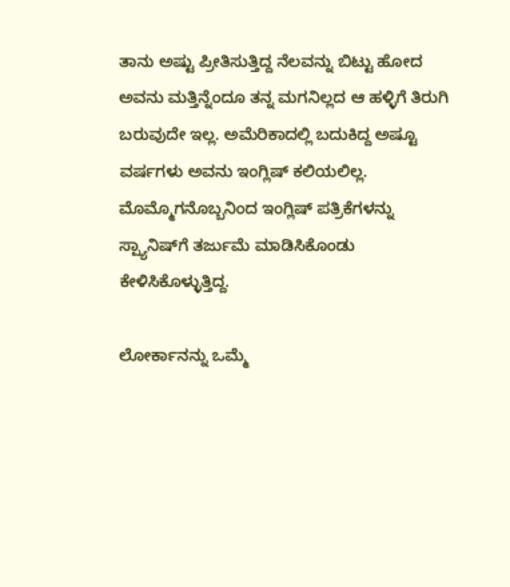ತಾನು ಅಷ್ಟು ಪ್ರೀತಿಸುತ್ತಿದ್ದ ನೆಲವನ್ನು ಬಿಟ್ಟು ಹೋದ ಅವನು ಮತ್ತಿನ್ನೆಂದೂ ತನ್ನ ಮಗನಿಲ್ಲದ ಆ ಹಳ್ಳಿಗೆ ತಿರುಗಿ ಬರುವುದೇ ಇಲ್ಲ. ಅಮೆರಿಕಾದಲ್ಲಿ ಬದುಕಿದ್ದ ಅಷ್ಟೂ ವರ್ಷಗಳು ಅವನು ಇಂಗ್ಲಿಷ್ ಕಲಿಯಲಿಲ್ಲ. ಮೊಮ್ಮೊಗನೊಬ್ಬನಿಂದ ಇಂಗ್ಲಿಷ್ ಪತ್ರಿಕೆಗಳನ್ನು ಸ್ಪ್ಯಾನಿಷ್‌ಗೆ ತರ್ಜುಮೆ ಮಾಡಿಸಿಕೊಂಡು ಕೇಳಿಸಿಕೊಳ್ಳುತ್ತಿದ್ದ.

ಲೋರ್ಕಾನನ್ನು ಒಮ್ಮೆ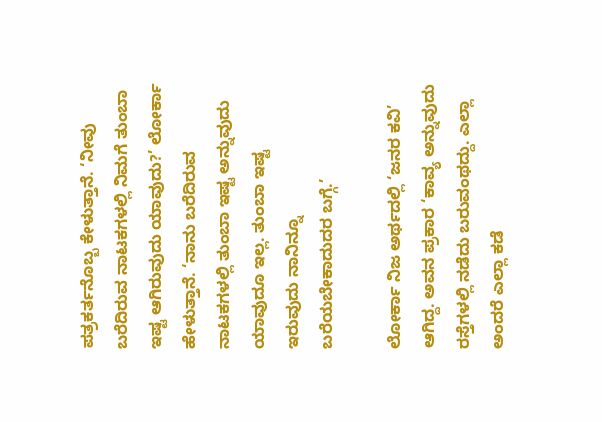ಪತ್ರಕರ್ತನೊಬ್ಬ ಕೇಳುತ್ತಾನೆ. ‘ನೀವು ಬರೆದಿರುವ ನಾಟಕಗಳಲ್ಲಿ ನಿಮಗೆ ತುಂಬಾ ಇಷ್ಟ ಆಗಿರುವುದು ಯಾವುದು?’ ಲೋರ್ಕಾ ಹೇಳುತ್ತಾನೆ. ‘ನಾನು ಬರೆದಿರುವ ನಾಟಕಗಳಲ್ಲಿ ತುಂಬಾ ಇಷ್ಟ ಅನ್ನುವುದು ಯಾವುದೂ ಇಲ್ಲ. ತುಂಬಾ ಇಷ್ಟ ಇರುವುದು ನಾನಿನ್ನೂ ಬರೆಯಬೇಕಾದುದರ ಬಗ್ಗೆ.’

ಲೋರ್ಕಾ ನಿಜ ಅರ್ಥದಲ್ಲಿ ‘ಜನರ ಕವಿ’ ಆಗಿದ್ದ. ಅವನ ಪ್ರಕಾರ ‘ಕಾವ್ಯ ಅನ್ನುವುದು ರಸ್ತೆಗಳಲ್ಲಿ ನಡೆದು ಬರುವಂಥದ್ದು. ಎಲ್ಲಾ ಅಂದರೆ ಎಲ್ಲಾ ಕಡೆ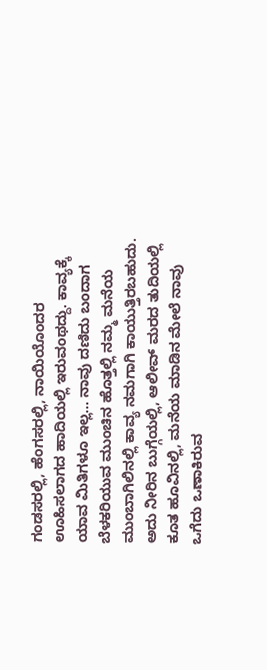ಗಂಡಸರಲ್ಲಿ, ಹೆಂಗಸರಲ್ಲಿ, ನಾಯಿಯೊಂದರ ಊಹಿಸಲಾಗದ ಹಾದಿಯಲ್ಲಿ ಇರುವಂಥದ್ದು. ಕಾವ್ಯಕ್ಕೆ ಯಾವ ಮಿತಿಗಳೂ ಇಲ್ಲ… ನಾವು ದಣಿದು ಬಂದಾಗ ಬೆಳಕರಿಯುವ ಮುಂಚಿನ ಹೊತ್ತಲ್ಲಿ ನಮ್ಮ ಮನೆಯ ಮುಂಬಾಗಿಲಿನಲ್ಲಿ ಕಾವ್ಯ ನಮಗಾಗಿ ಕಾಯುತ್ತಿರಬಹುದು. ಅದು ನೀರಿನ ಬುಗ್ಗೆಯಲ್ಲಿ, ಆಲೀವ್ ಮರದ ತುದಿಯಲ್ಲಿ ಕೂತ ಹೂವಿನಲ್ಲಿ, ಮನೆಯ ಮಾಡಿನ ಮೇಲೆ ನಾವು ಒಗೆದು ಒಣಾಕಿರುವ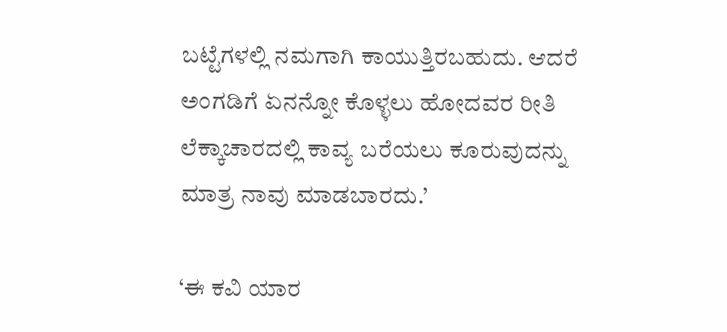ಬಟ್ಟೆಗಳಲ್ಲಿ ನಮಗಾಗಿ ಕಾಯುತ್ತಿರಬಹುದು. ಆದರೆ ಅಂಗಡಿಗೆ ಏನನ್ನೋ ಕೊಳ್ಳಲು ಹೋದವರ ರೀತಿ ಲೆಕ್ಕಾಚಾರದಲ್ಲಿ ಕಾವ್ಯ ಬರೆಯಲು ಕೂರುವುದನ್ನು ಮಾತ್ರ ನಾವು ಮಾಡಬಾರದು.’

‘ಈ ಕವಿ ಯಾರ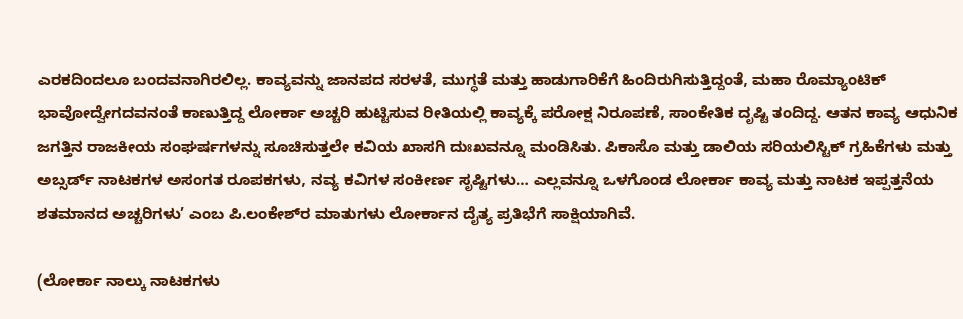ಎರಕದಿಂದಲೂ ಬಂದವನಾಗಿರಲಿಲ್ಲ. ಕಾವ್ಯವನ್ನು ಜಾನಪದ ಸರಳತೆ, ಮುಗ್ಧತೆ ಮತ್ತು ಹಾಡುಗಾರಿಕೆಗೆ ಹಿಂದಿರುಗಿಸುತ್ತಿದ್ದಂತೆ, ಮಹಾ ರೊಮ್ಯಾಂಟಿಕ್ ಭಾವೋದ್ವೇಗದವನಂತೆ ಕಾಣುತ್ತಿದ್ದ ಲೋರ್ಕಾ ಅಚ್ಚರಿ ಹುಟ್ಟಿಸುವ ರೀತಿಯಲ್ಲಿ ಕಾವ್ಯಕ್ಕೆ ಪರೋಕ್ಷ ನಿರೂಪಣೆ, ಸಾಂಕೇತಿಕ ದೃಷ್ಟಿ ತಂದಿದ್ದ. ಆತನ ಕಾವ್ಯ ಆಧುನಿಕ ಜಗತ್ತಿನ ರಾಜಕೀಯ ಸಂಘರ್ಷಗಳನ್ನು ಸೂಚಿಸುತ್ತಲೇ ಕವಿಯ ಖಾಸಗಿ ದುಃಖವನ್ನೂ ಮಂಡಿಸಿತು. ಪಿಕಾಸೊ ಮತ್ತು ಡಾಲಿಯ ಸರಿಯಲಿಸ್ಟಿಕ್ ಗ್ರಹಿಕೆಗಳು ಮತ್ತು ಅಬ್ಸರ್ಡ್ ನಾಟಕಗಳ ಅಸಂಗತ ರೂಪಕಗಳು, ನವ್ಯ ಕವಿಗಳ ಸಂಕೀರ್ಣ ಸೃಷ್ಟಿಗಳು… ಎಲ್ಲವನ್ನೂ ಒಳಗೊಂಡ ಲೋರ್ಕಾ ಕಾವ್ಯ ಮತ್ತು ನಾಟಕ ಇಪ್ಪತ್ತನೆಯ ಶತಮಾನದ ಅಚ್ಚರಿಗಳು’ ಎಂಬ ಪಿ.ಲಂಕೇಶ್‌ರ ಮಾತುಗಳು ಲೋರ್ಕಾನ ದೈತ್ಯ ಪ್ರತಿಭೆಗೆ ಸಾಕ್ಷಿಯಾಗಿವೆ.

(ಲೋರ್ಕಾ ನಾಲ್ಕು ನಾಟಕಗಳು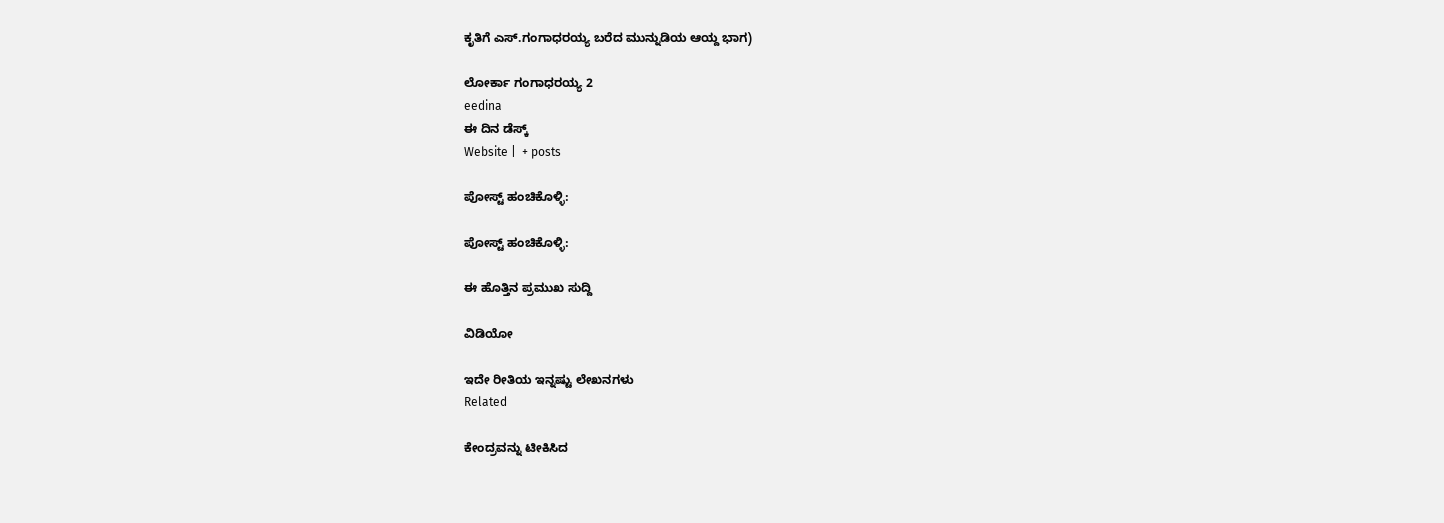ಕೃತಿಗೆ ಎಸ್.ಗಂಗಾಧರಯ್ಯ ಬರೆದ ಮುನ್ನುಡಿಯ ಆಯ್ದ ಭಾಗ)

ಲೋರ್ಕಾ ಗಂಗಾಧರಯ್ಯ 2
eedina
ಈ ದಿನ ಡೆಸ್ಕ್‌
Website |  + posts

ಪೋಸ್ಟ್ ಹಂಚಿಕೊಳ್ಳಿ:

ಪೋಸ್ಟ್ ಹಂಚಿಕೊಳ್ಳಿ:

ಈ ಹೊತ್ತಿನ ಪ್ರಮುಖ ಸುದ್ದಿ

ವಿಡಿಯೋ

ಇದೇ ರೀತಿಯ ಇನ್ನಷ್ಟು ಲೇಖನಗಳು
Related

ಕೇಂದ್ರವನ್ನು ಟೀಕಿಸಿದ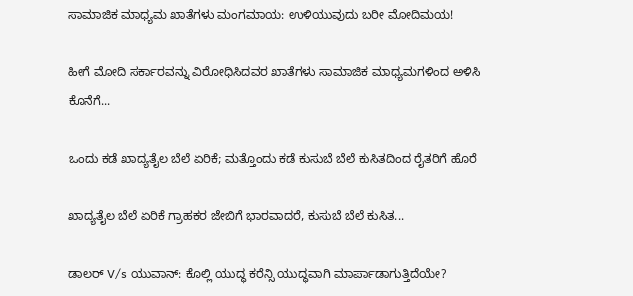ಸಾಮಾಜಿಕ ಮಾಧ್ಯಮ ಖಾತೆಗಳು ಮಂಗಮಾಯ: ಉಳಿಯುವುದು ಬರೀ ಮೋದಿಮಯ!

ಹೀಗೆ ಮೋದಿ ಸರ್ಕಾರವನ್ನು ವಿರೋಧಿಸಿದವರ ಖಾತೆಗಳು ಸಾಮಾಜಿಕ ಮಾಧ್ಯಮಗಳಿಂದ ಅಳಿಸಿ ಕೊನೆಗೆ...

ಒಂದು ಕಡೆ ಖಾದ್ಯತೈಲ ಬೆಲೆ ಏರಿಕೆ; ಮತ್ತೊಂದು ಕಡೆ ಕುಸುಬೆ ಬೆಲೆ ಕುಸಿತದಿಂದ ರೈತರಿಗೆ ಹೊರೆ

ಖಾದ್ಯತೈಲ ಬೆಲೆ ಏರಿಕೆ ಗ್ರಾಹಕರ ಜೇಬಿಗೆ ಭಾರವಾದರೆ, ಕುಸುಬೆ ಬೆಲೆ ಕುಸಿತ...

ಡಾಲರ್ V/s ಯುವಾನ್: ಕೊಲ್ಲಿ ಯುದ್ಧ ಕರೆನ್ಸಿ ಯುದ್ಧವಾಗಿ ಮಾರ್ಪಾಡಾಗುತ್ತಿದೆಯೇ?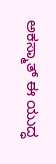ಅಕಸ್ಮಾತ್ ಈ ಯುದ್ಧ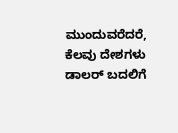ಮುಂದುವರೆದರೆ, ಕೆಲವು ದೇಶಗಳು ಡಾಲರ್ ಬದಲಿಗೆ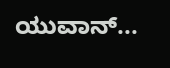ಯುವಾನ್...